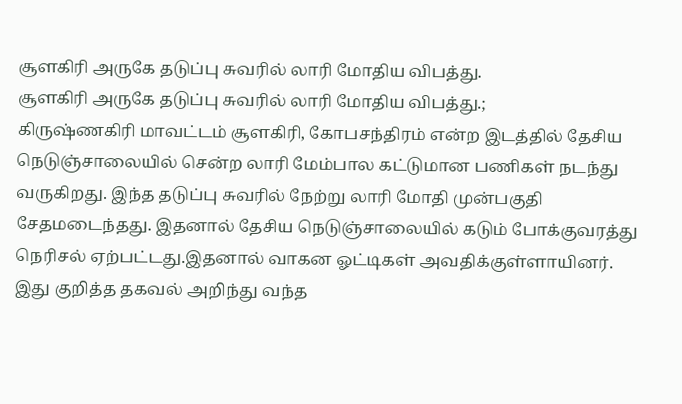சூளகிரி அருகே தடுப்பு சுவரில் லாரி மோதிய விபத்து.
சூளகிரி அருகே தடுப்பு சுவரில் லாரி மோதிய விபத்து.;
கிருஷ்ணகிரி மாவட்டம் சூளகிரி, கோபசந்திரம் என்ற இடத்தில் தேசிய நெடுஞ்சாலையில் சென்ற லாரி மேம்பால கட்டுமான பணிகள் நடந்து வருகிறது. இந்த தடுப்பு சுவரில் நேற்று லாரி மோதி முன்பகுதி சேதமடைந்தது. இதனால் தேசிய நெடுஞ்சாலையில் கடும் போக்குவரத்து நெரிசல் ஏற்பட்டது.இதனால் வாகன ஓட்டிகள் அவதிக்குள்ளாயினர். இது குறித்த தகவல் அறிந்து வந்த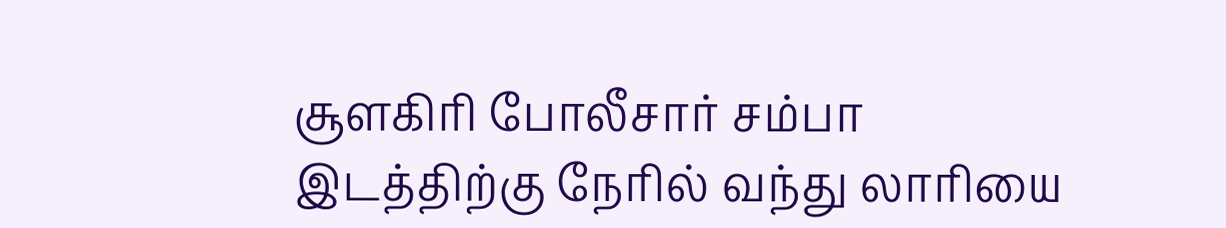சூளகிரி போலீசார் சம்பா இடத்திற்கு நேரில் வந்து லாரியை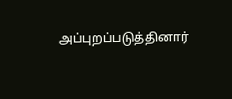அப்புறப்படுத்தினார்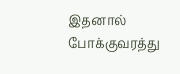இதனால் போக்குவரத்து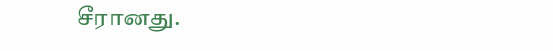சீரானது.